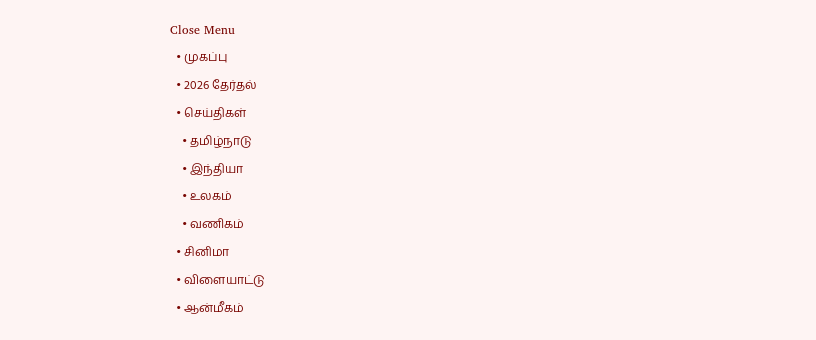Close Menu
  • முகப்பு
  • 2026 தேர்தல்
  • செய்திகள்
    • தமிழ்நாடு
    • இந்தியா
    • உலகம்
    • வணிகம்
  • சினிமா
  • விளையாட்டு
  • ஆன்மீகம்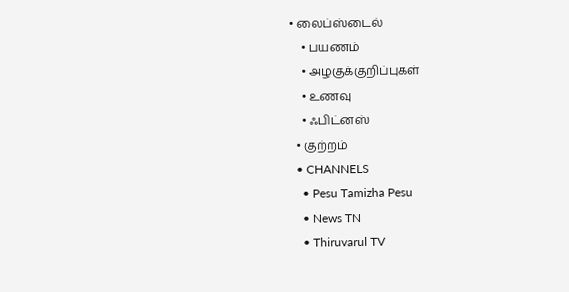• லைப்ஸ்டைல்
    • பயணம்
    • அழகுக்குறிப்புகள்
    • உணவு
    • ஃபிட்னஸ்
  • குற்றம்
  • CHANNELS
    • Pesu Tamizha Pesu
    • News TN
    • Thiruvarul TV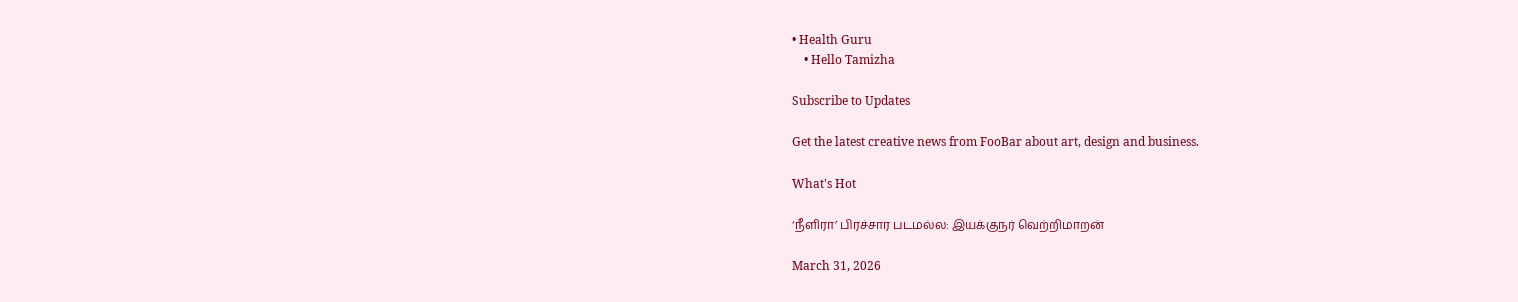• Health Guru
    • Hello Tamizha

Subscribe to Updates

Get the latest creative news from FooBar about art, design and business.

What's Hot

‘நீளிரா’ பிரச்சார படமல்ல: இயக்குநர் வெற்றிமாறன்

March 31, 2026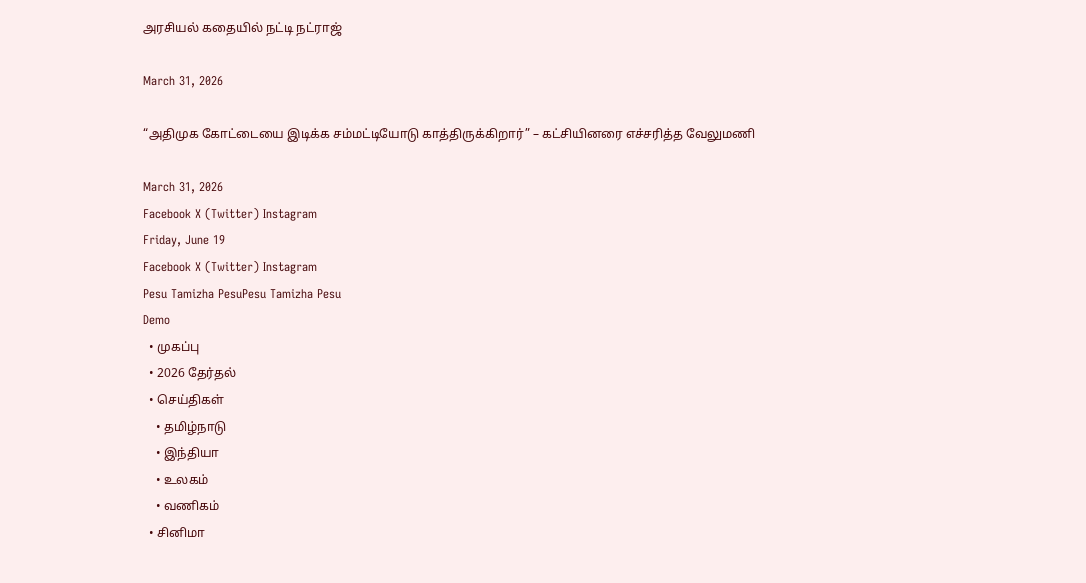அரசியல் கதையில் நட்டி நட்ராஜ்

March 31, 2026

“அதிமுக கோட்டையை இடிக்க சம்மட்டியோடு காத்திருக்கிறார்” – கட்சியினரை எச்சரித்த வேலுமணி

March 31, 2026
Facebook X (Twitter) Instagram
Friday, June 19
Facebook X (Twitter) Instagram
Pesu Tamizha PesuPesu Tamizha Pesu
Demo
  • முகப்பு
  • 2026 தேர்தல்
  • செய்திகள்
    • தமிழ்நாடு
    • இந்தியா
    • உலகம்
    • வணிகம்
  • சினிமா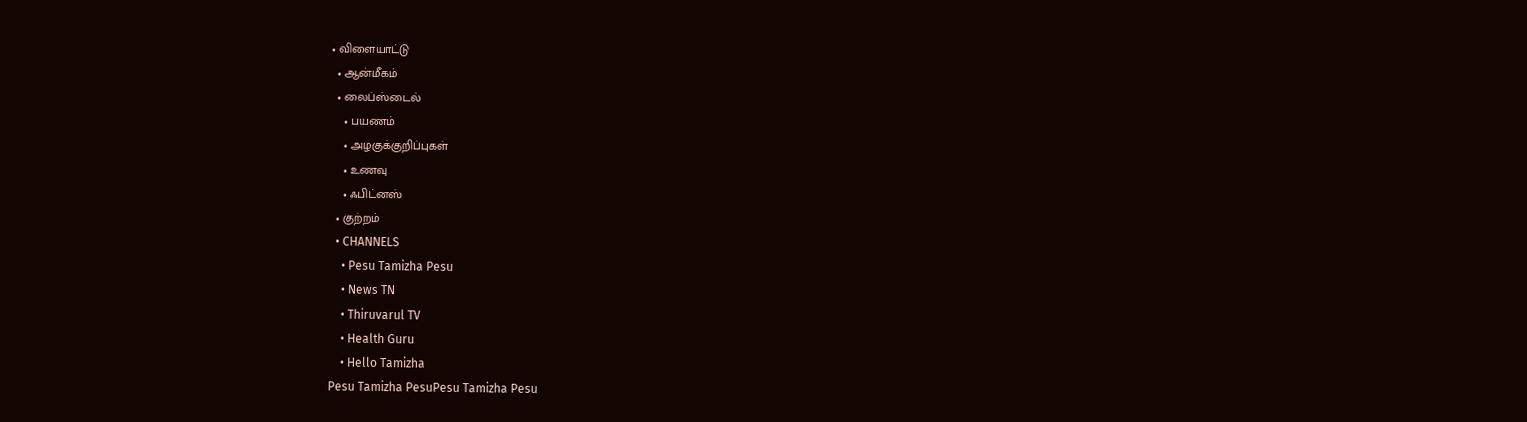• விளையாட்டு
  • ஆன்மீகம்
  • லைப்ஸ்டைல்
    • பயணம்
    • அழகுக்குறிப்புகள்
    • உணவு
    • ஃபிட்னஸ்
  • குற்றம்
  • CHANNELS
    • Pesu Tamizha Pesu
    • News TN
    • Thiruvarul TV
    • Health Guru
    • Hello Tamizha
Pesu Tamizha PesuPesu Tamizha Pesu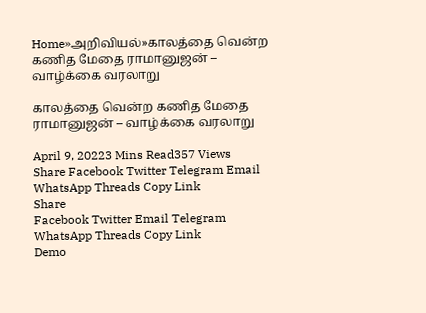Home»அறிவியல்»காலத்தை வென்ற கணித மேதை ராமானுஜன் – வாழ்க்கை வரலாறு

காலத்தை வென்ற கணித மேதை ராமானுஜன் – வாழ்க்கை வரலாறு

April 9, 20223 Mins Read357 Views
Share Facebook Twitter Telegram Email WhatsApp Threads Copy Link
Share
Facebook Twitter Email Telegram WhatsApp Threads Copy Link
Demo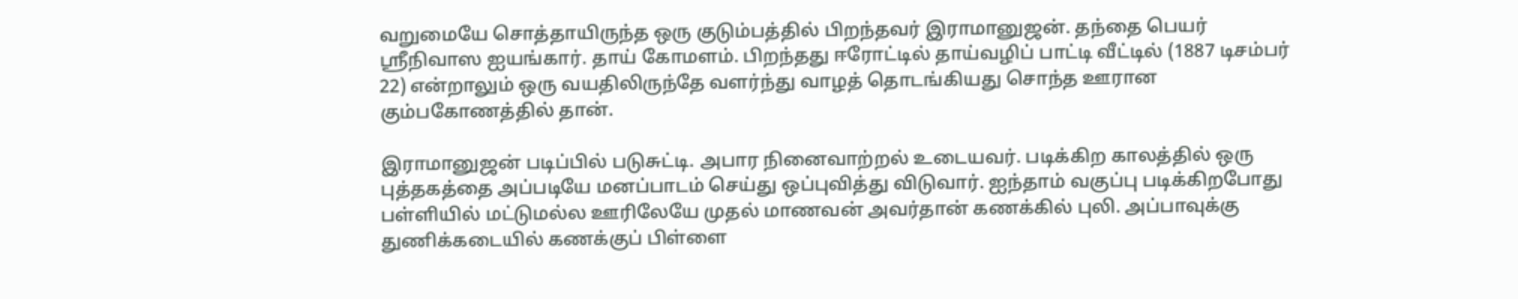வறுமையே சொத்தாயிருந்த ஒரு குடும்பத்தில் பிறந்தவர் இராமானுஜன். தந்தை பெயர் ஸ்ரீநிவாஸ ஐயங்கார். தாய் கோமளம். பிறந்தது ஈரோட்டில் தாய்வழிப் பாட்டி வீட்டில் (1887 டிசம்பர் 22) என்றாலும் ஒரு வயதிலிருந்தே வளர்ந்து வாழத் தொடங்கியது சொந்த ஊரான கும்பகோணத்தில் தான்.

இராமானுஜன் படிப்பில் படுசுட்டி. அபார நினைவாற்றல் உடையவர். படிக்கிற காலத்தில் ஒரு புத்தகத்தை அப்படியே மனப்பாடம் செய்து ஒப்புவித்து விடுவார். ஐந்தாம் வகுப்பு படிக்கிறபோது பள்ளியில் மட்டுமல்ல ஊரிலேயே முதல் மாணவன் அவர்தான் கணக்கில் புலி. அப்பாவுக்கு துணிக்கடையில் கணக்குப் பிள்ளை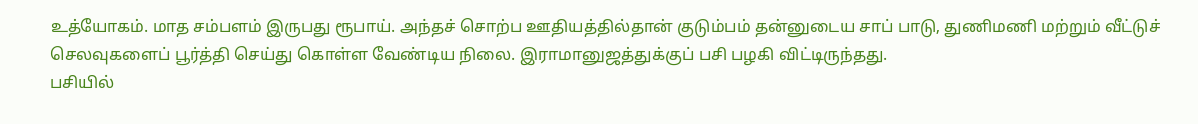உத்யோகம். மாத சம்பளம் இருபது ரூபாய். அந்தச் சொற்ப ஊதியத்தில்தான் குடும்பம் தன்னுடைய சாப் பாடு, துணிமணி மற்றும் வீட்டுச் செலவுகளைப் பூர்த்தி செய்து கொள்ள வேண்டிய நிலை. இராமானுஜத்துக்குப் பசி பழகி விட்டிருந்தது.
பசியில்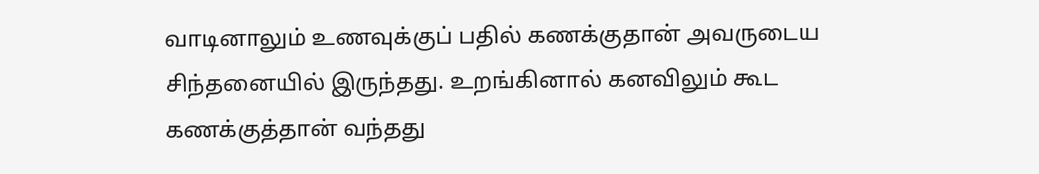வாடினாலும் உணவுக்குப் பதில் கணக்குதான் அவருடைய சிந்தனையில் இருந்தது. உறங்கினால் கனவிலும் கூட கணக்குத்தான் வந்தது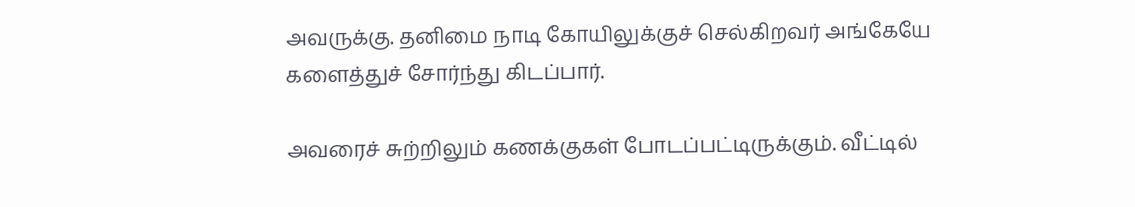அவருக்கு. தனிமை நாடி கோயிலுக்குச் செல்கிறவர் அங்கேயே களைத்துச் சோர்ந்து கிடப்பார்.

அவரைச் சுற்றிலும் கணக்குகள் போடப்பட்டிருக்கும். வீட்டில்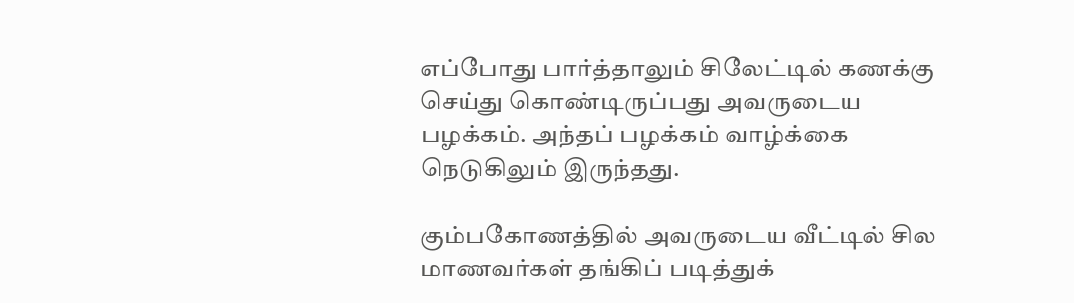எப்போது பார்த்தாலும் சிலேட்டில் கணக்கு செய்து கொண்டிருப்பது அவருடைய பழக்கம். அந்தப் பழக்கம் வாழ்க்கை நெடுகிலும் இருந்தது.

கும்பகோணத்தில் அவருடைய வீட்டில் சில மாணவர்கள் தங்கிப் படித்துக்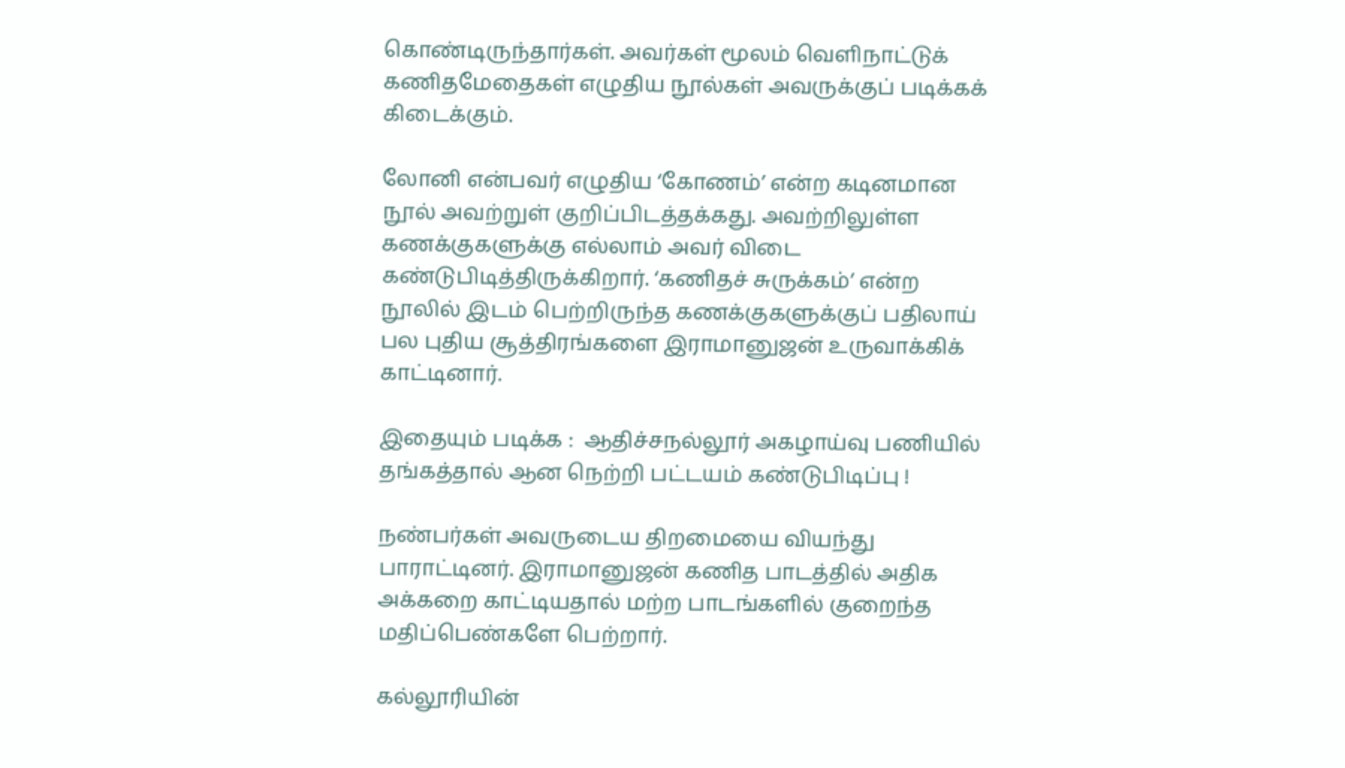கொண்டிருந்தார்கள். அவர்கள் மூலம் வெளிநாட்டுக் கணிதமேதைகள் எழுதிய நூல்கள் அவருக்குப் படிக்கக் கிடைக்கும்.

லோனி என்பவர் எழுதிய ‘கோணம்’ என்ற கடினமான நூல் அவற்றுள் குறிப்பிடத்தக்கது. அவற்றிலுள்ள கணக்குகளுக்கு எல்லாம் அவர் விடை கண்டுபிடித்திருக்கிறார். ‘கணிதச் சுருக்கம்’ என்ற நூலில் இடம் பெற்றிருந்த கணக்குகளுக்குப் பதிலாய் பல புதிய சூத்திரங்களை இராமானுஜன் உருவாக்கிக் காட்டினார்.

இதையும் படிக்க :  ஆதிச்சநல்லூர் அகழாய்வு பணியில் தங்கத்தால் ஆன நெற்றி பட்டயம் கண்டுபிடிப்பு !

நண்பர்கள் அவருடைய திறமையை வியந்து பாராட்டினர். இராமானுஜன் கணித பாடத்தில் அதிக அக்கறை காட்டியதால் மற்ற பாடங்களில் குறைந்த மதிப்பெண்களே பெற்றார்.

கல்லூரியின்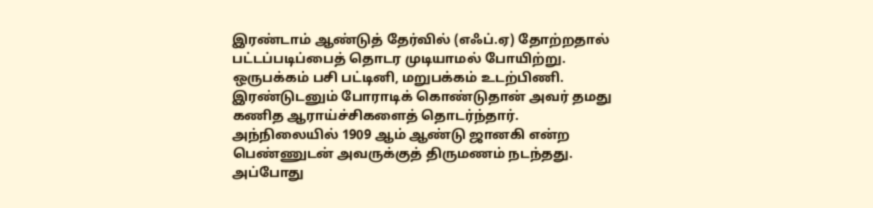இரண்டாம் ஆண்டுத் தேர்வில் (எஃப்.ஏ) தோற்றதால் பட்டப்படிப்பைத் தொடர முடியாமல் போயிற்று. ஒருபக்கம் பசி பட்டினி, மறுபக்கம் உடற்பிணி. இரண்டுடனும் போராடிக் கொண்டுதான் அவர் தமது கணித ஆராய்ச்சிகளைத் தொடர்ந்தார்.
அந்நிலையில் 1909 ஆம் ஆண்டு ஜானகி என்ற பெண்ணுடன் அவருக்குத் திருமணம் நடந்தது. அப்போது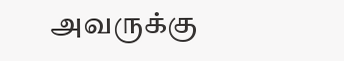அவருக்கு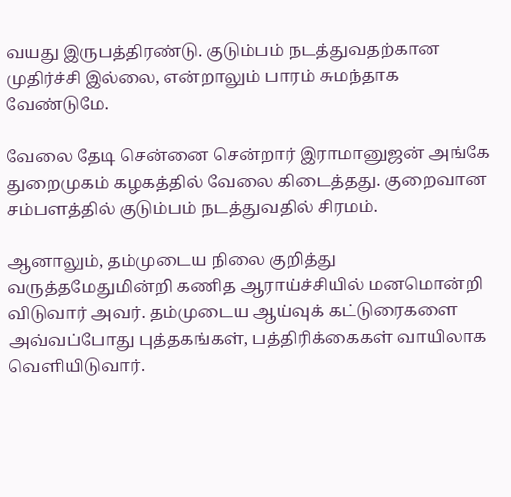வயது இருபத்திரண்டு. குடும்பம் நடத்துவதற்கான முதிர்ச்சி இல்லை, என்றாலும் பாரம் சுமந்தாக வேண்டுமே.

வேலை தேடி சென்னை சென்றார் இராமானுஜன் அங்கே துறைமுகம் கழகத்தில் வேலை கிடைத்தது. குறைவான சம்பளத்தில் குடும்பம் நடத்துவதில் சிரமம்.

ஆனாலும், தம்முடைய நிலை குறித்து வருத்தமேதுமின்றி கணித ஆராய்ச்சியில் மனமொன்றி விடுவார் அவர். தம்முடைய ஆய்வுக் கட்டுரைகளை அவ்வப்போது புத்தகங்கள், பத்திரிக்கைகள் வாயிலாக வெளியிடுவார்.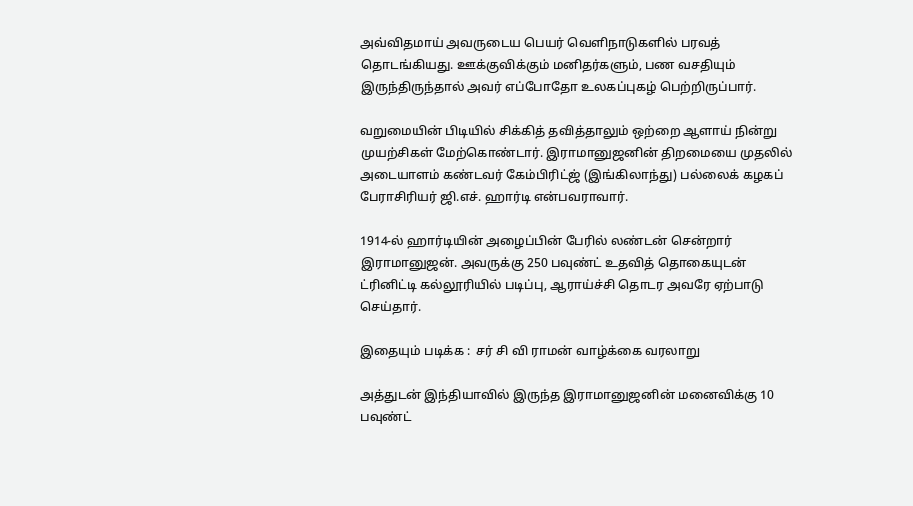அவ்விதமாய் அவருடைய பெயர் வெளிநாடுகளில் பரவத் தொடங்கியது. ஊக்குவிக்கும் மனிதர்களும், பண வசதியும் இருந்திருந்தால் அவர் எப்போதோ உலகப்புகழ் பெற்றிருப்பார்.

வறுமையின் பிடியில் சிக்கித் தவித்தாலும் ஒற்றை ஆளாய் நின்று முயற்சிகள் மேற்கொண்டார். இராமானுஜனின் திறமையை முதலில் அடையாளம் கண்டவர் கேம்பிரிட்ஜ் (இங்கிலாந்து) பல்லைக் கழகப் பேராசிரியர் ஜி.எச். ஹார்டி என்பவராவார்.

1914-ல் ஹார்டியின் அழைப்பின் பேரில் லண்டன் சென்றார் இராமானுஜன். அவருக்கு 250 பவுண்ட் உதவித் தொகையுடன் ட்ரினிட்டி கல்லூரியில் படிப்பு, ஆராய்ச்சி தொடர அவரே ஏற்பாடு செய்தார்.

இதையும் படிக்க :  சர் சி வி ராமன் வாழ்க்கை வரலாறு

அத்துடன் இந்தியாவில் இருந்த இராமானுஜனின் மனைவிக்கு 10 பவுண்ட்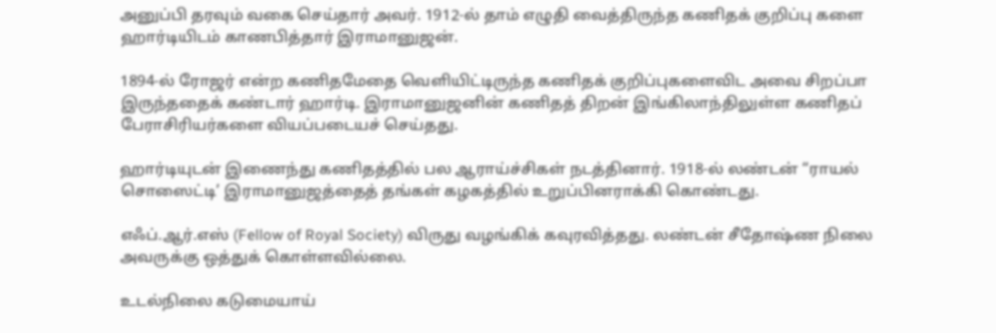அனுப்பி தரவும் வகை செய்தார் அவர். 1912-ல் தாம் எழுதி வைத்திருந்த கணிதக் குறிப்பு களை ஹார்டியிடம் காணபித்தார் இராமானுஜன்.

1894-ல் ரோஜர் என்ற கணிதமேதை வெளியிட்டிருந்த கணிதக் குறிப்புகளைவிட அவை சிறப்பா இருந்ததைக் கண்டார் ஹார்டி. இராமானுஜனின் கணிதத் திறன் இங்கிலாந்திலுள்ள கணிதப் பேராசிரியர்களை வியப்படையச் செய்தது.

ஹார்டியுடன் இணைந்து கணிதத்தில் பல ஆராய்ச்சிகள் நடத்தினார். 1918-ல் லண்டன் “ராயல் சொஸைட்டி’ இராமானுஜத்தைத் தங்கள் கழகத்தில் உறுப்பினராக்கி கொண்டது.

எஃப்.ஆர்.எஸ் (Fellow of Royal Society) விருது வழங்கிக் கவுரவித்தது. லண்டன் சீதோஷ்ண நிலை அவருக்கு ஒத்துக் கொள்ளவில்லை.

உடல்நிலை கடுமையாய்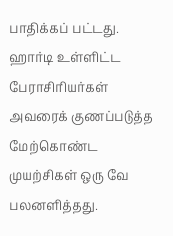பாதிக்கப் பட்டது. ஹார்டி உள்ளிட்ட பேராசிரியர்கள் அவரைக் குணப்படுத்த மேற்கொண்ட முயற்சிகள் ஒரு வே பலனளித்தது.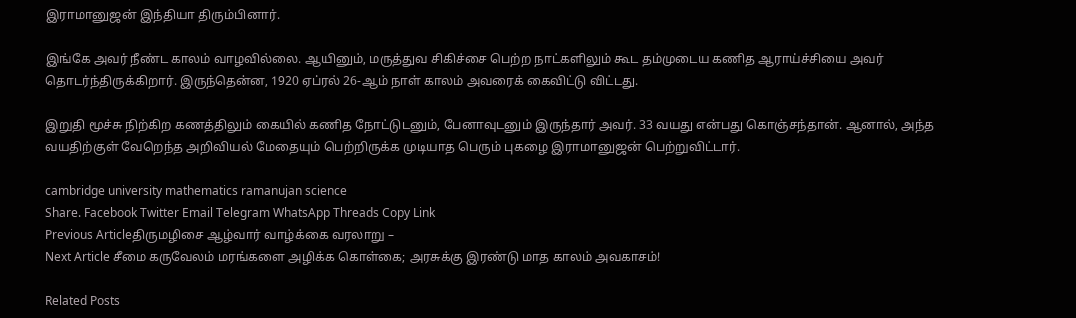இராமானுஜன் இந்தியா திரும்பினார்.

இங்கே அவர் நீண்ட காலம் வாழவில்லை. ஆயினும், மருத்துவ சிகிச்சை பெற்ற நாட்களிலும் கூட தம்முடைய கணித ஆராய்ச்சியை அவர் தொடர்ந்திருக்கிறார். இருந்தென்ன, 1920 ஏப்ரல் 26-ஆம் நாள் காலம் அவரைக் கைவிட்டு விட்டது.

இறுதி மூச்சு நிற்கிற கணத்திலும் கையில் கணித நோட்டுடனும், பேனாவுடனும் இருந்தார் அவர். 33 வயது என்பது கொஞ்சந்தான். ஆனால், அந்த வயதிற்குள் வேறெந்த அறிவியல் மேதையும் பெற்றிருக்க முடியாத பெரும் புகழை இராமானுஜன் பெற்றுவிட்டார்.

cambridge university mathematics ramanujan science
Share. Facebook Twitter Email Telegram WhatsApp Threads Copy Link
Previous Articleதிருமழிசை ஆழ்வார் வாழ்க்கை வரலாறு –
Next Article சீமை கருவேலம் மரங்களை அழிக்க கொள்கை; அரசுக்கு இரண்டு மாத காலம் அவகாசம்!

Related Posts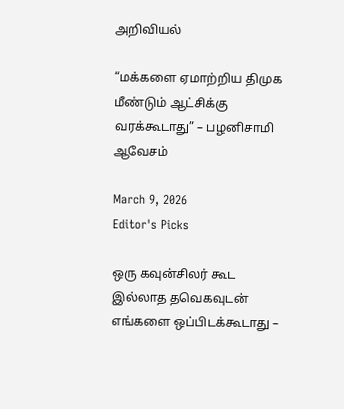அறிவியல்

“மக்களை ஏமாற்றிய திமுக மீண்டும் ஆட்சிக்கு வரக்கூடாது” – பழனிசாமி ஆவேசம்

March 9, 2026
Editor's Picks

ஒரு கவுன்சிலர் கூட இல்லாத தவெகவுடன் எங்களை ஒப்பிடக்கூடாது –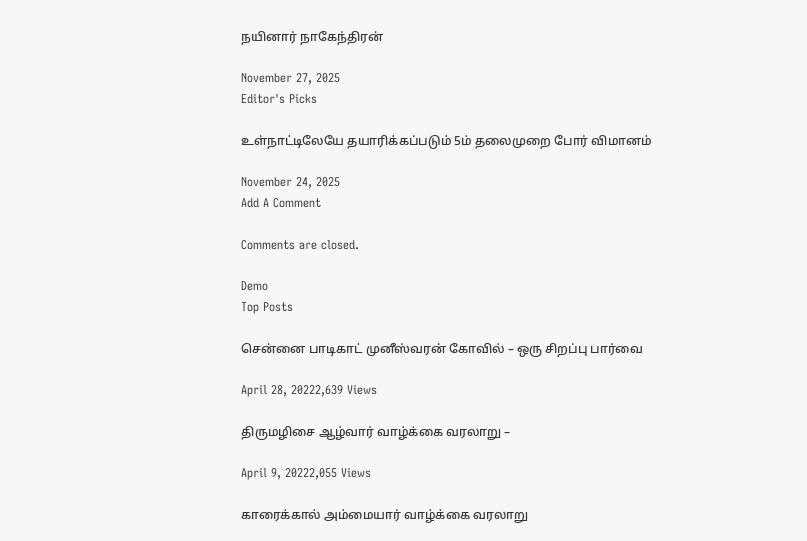நயினார் நாகேந்திரன்

November 27, 2025
Editor's Picks

உள்நாட்டிலேயே தயாரிக்கப்படும் 5ம் தலைமுறை போர் விமானம்

November 24, 2025
Add A Comment

Comments are closed.

Demo
Top Posts

சென்னை பாடிகாட் முனீஸ்வரன் கோவில் – ஒரு சிறப்பு பார்வை

April 28, 20222,639 Views

திருமழிசை ஆழ்வார் வாழ்க்கை வரலாறு –

April 9, 20222,055 Views

காரைக்கால் அம்மையார் வாழ்க்கை வரலாறு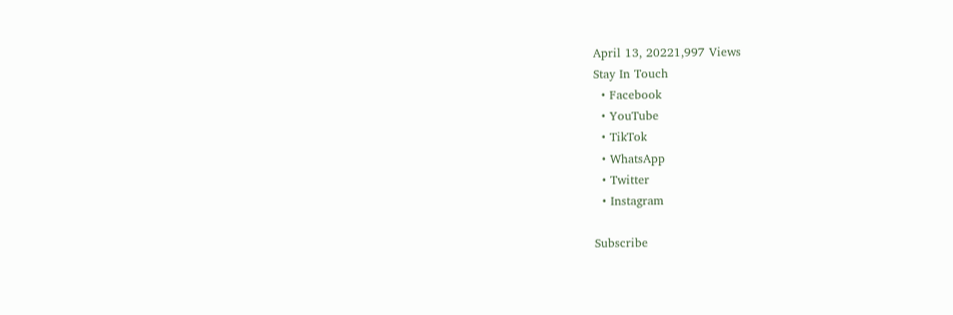April 13, 20221,997 Views
Stay In Touch
  • Facebook
  • YouTube
  • TikTok
  • WhatsApp
  • Twitter
  • Instagram

Subscribe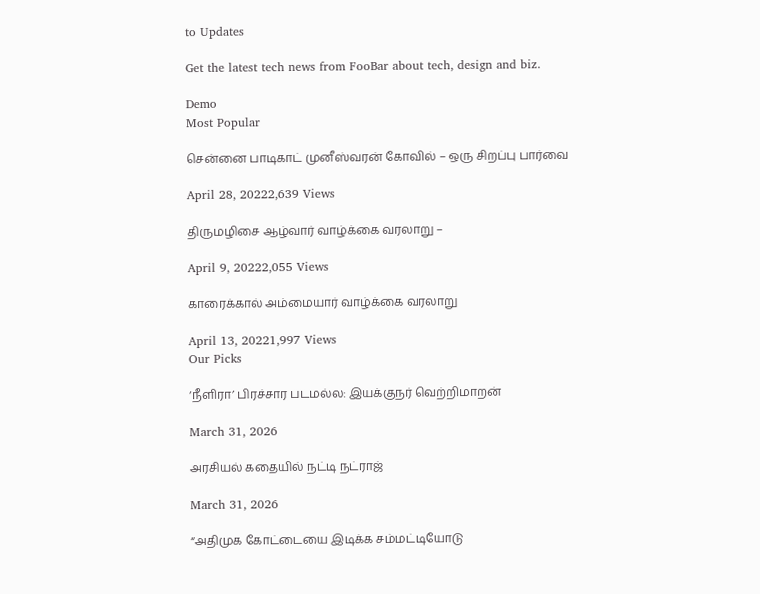to Updates

Get the latest tech news from FooBar about tech, design and biz.

Demo
Most Popular

சென்னை பாடிகாட் முனீஸ்வரன் கோவில் – ஒரு சிறப்பு பார்வை

April 28, 20222,639 Views

திருமழிசை ஆழ்வார் வாழ்க்கை வரலாறு –

April 9, 20222,055 Views

காரைக்கால் அம்மையார் வாழ்க்கை வரலாறு

April 13, 20221,997 Views
Our Picks

‘நீளிரா’ பிரச்சார படமல்ல: இயக்குநர் வெற்றிமாறன்

March 31, 2026

அரசியல் கதையில் நட்டி நட்ராஜ்

March 31, 2026

“அதிமுக கோட்டையை இடிக்க சம்மட்டியோடு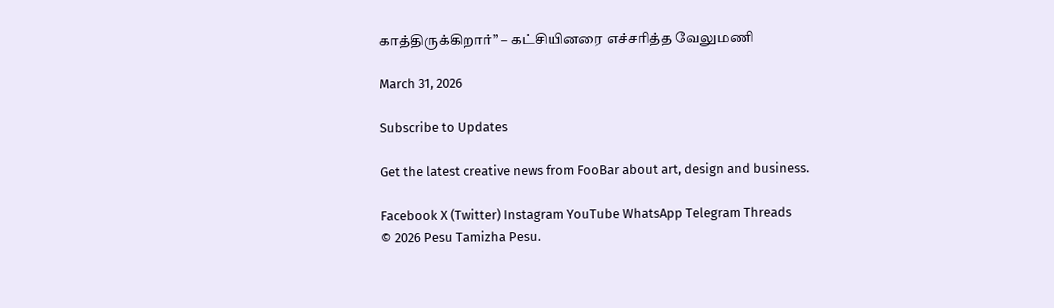காத்திருக்கிறார்” – கட்சியினரை எச்சரித்த வேலுமணி

March 31, 2026

Subscribe to Updates

Get the latest creative news from FooBar about art, design and business.

Facebook X (Twitter) Instagram YouTube WhatsApp Telegram Threads
© 2026 Pesu Tamizha Pesu.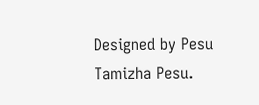Designed by Pesu Tamizha Pesu.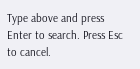Type above and press Enter to search. Press Esc to cancel.